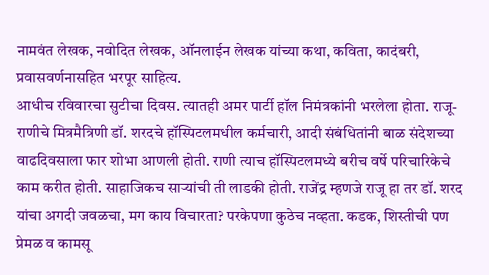नामवंत लेखक, नवोदित लेखक, ऑनलाईन लेखक यांच्या कथा, कविता, कादंबरी, प्रवासवर्णनासहित भरपूर साहित्य.
आधीच रविवारचा सुटीचा दिवस. त्यातही अमर पार्टी हॉल निमंत्रकांनी भरलेला होता. राजू-राणीचे मित्रमैत्रिणी डॉ. शरदचे हॉस्पिटलमधील कर्मचारी, आदी संबंधितांनी बाळ संदेशच्या वाढदिवसाला फार शोभा आणली होती. राणी त्याच हॉस्पिटलमध्ये बरीच वर्षे परिचारिकेचे काम करीत होती. साहाजिकच साऱ्यांची ती लाडकी होती. राजेंद्र म्हणजे राजू हा तर डॉ. शरद यांचा अगदी जवळचा, मग काय विचारता? परकेपणा कुठेच नव्हता. कडक, शिस्तीची पण प्रेमळ व कामसू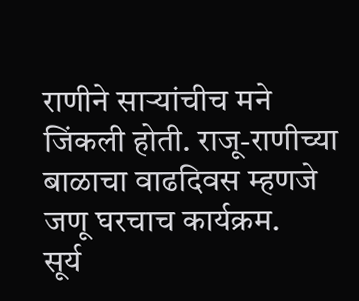राणीने साऱ्यांचीच मने जिंकली होती. राजू-राणीच्या बाळाचा वाढदिवस म्हणजे जणू घरचाच कार्यक्रम.
सूर्य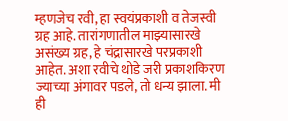म्हणजेच रवी, हा स्वयंप्रकाशी व तेजस्वी ग्रह आहे. तारांगणातील माझ्यासारखे असंख्य ग्रह, हे चंद्रासारखे परप्रकाशी आहेत. अशा रवीचे थोडे जरी प्रकाशकिरण ज्याच्या अंगावर पडले, तो धन्य झाला. मी ही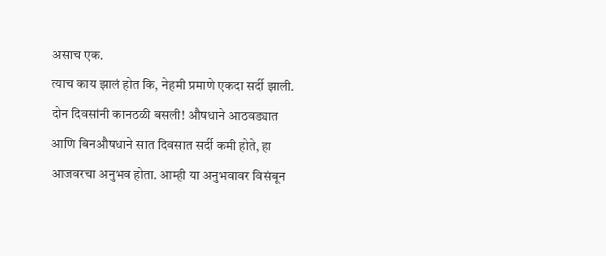असाच एक.
त्याच काय झालं होत कि, नेहमी प्रमाणे एकदा सर्दी झाली. दोन दिवसांनी कानठळी बसली! औषधाने आठवड्यात आणि बिनऔषधाने सात दिवसात सर्दी कमी होते, हा आजवरचा अनुभव होता. आम्ही या अनुभवावर विसंबून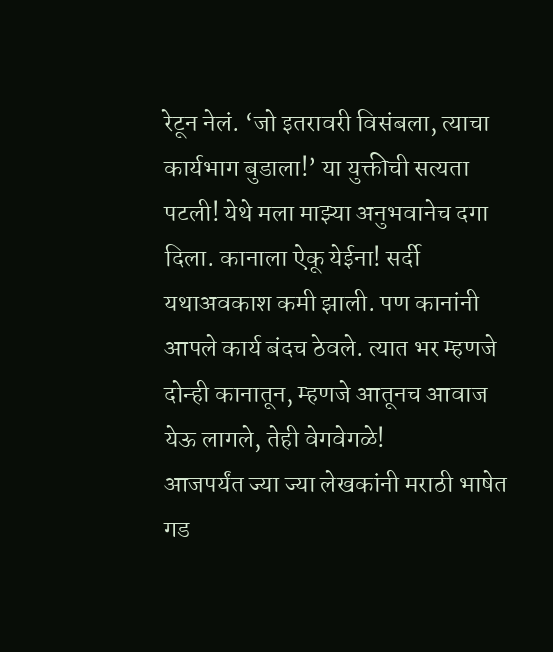रेटून नेलं. ‘जो इतरावरी विसंबला, त्याचा कार्यभाग बुडाला!’ या युक्तीची सत्यता पटली! येथे मला माझ्या अनुभवानेच दगा दिला. कानाला ऐकू येईना! सर्दी यथाअवकाश कमी झाली. पण कानांनी आपले कार्य बंदच ठेवले. त्यात भर म्हणजे दोन्ही कानातून, म्हणजे आतूनच आवाज येऊ लागले, तेही वेगवेगळे!
आजपर्यंत ज्या ज्या लेखकांनी मराठी भाषेत गड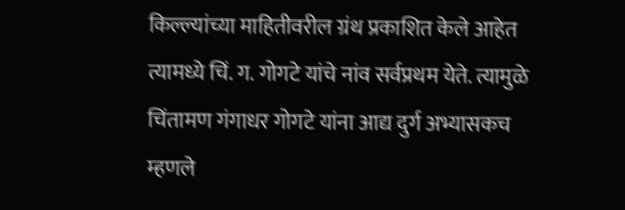किल्ल्यांच्या माहितीवरील ग्रंथ प्रकाशित केले आहेत त्यामध्ये चिं. ग. गोगटे यांचे नांव सर्वप्रथम येते. त्यामुळे चिंतामण गंगाधर गोगटे यांना आद्य दुर्ग अभ्यासकच म्हणले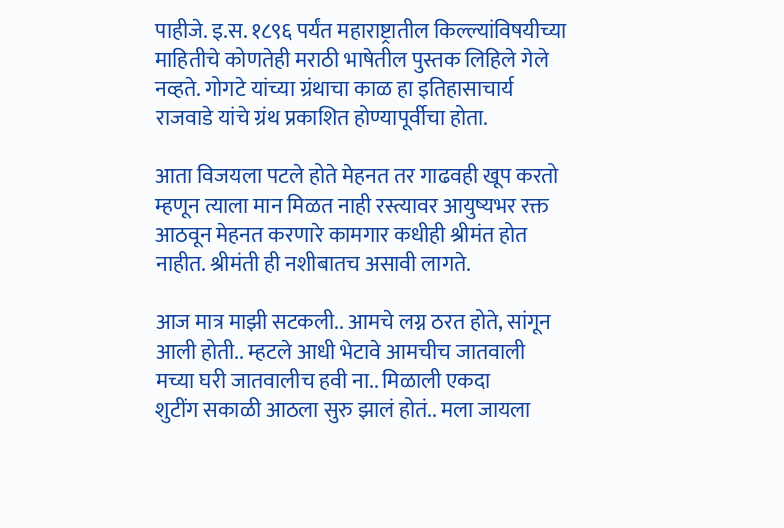पाहीजे. इ.स. १८९६ पर्यंत महाराष्ट्रातील किल्ल्यांविषयीच्या माहितीचे कोणतेही मराठी भाषेतील पुस्तक लिहिले गेले नव्हते. गोगटे यांच्या ग्रंथाचा काळ हा इतिहासाचार्य राजवाडे यांचे ग्रंथ प्रकाशित होण्यापूर्वीचा होता.

आता विजयला पटले होते मेहनत तर गाढवही खूप करतो म्हणून त्याला मान मिळत नाही रस्त्यावर आयुष्यभर रक्त आठवून मेहनत करणारे कामगार कधीही श्रीमंत होत नाहीत. श्रीमंती ही नशीबातच असावी लागते.

आज मात्र माझी सटकली.. आमचे लग्न ठरत होते, सांगून आली होती.. म्हटले आधी भेटावे आमचीच जातवाली मच्या घरी जातवालीच हवी ना.. मिळाली एकदा
शुटींग सकाळी आठला सुरु झालं होतं.. मला जायला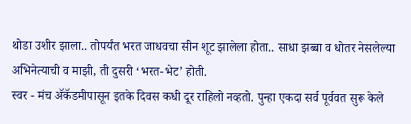थोडा उशीर झाला.. तोपर्यंत भरत जाधवचा सीन शूट झालेला होता.. साधा झब्बा व धोतर नेसलेल्या अभिनेत्याची व माझी, ती दुसरी ‘भरत-भेट’ होती.
स्वर - मंच ॲकॅडमीपासून इतके दिवस कधी दूर राहिलो नव्हतो. पुन्हा एकदा सर्व पूर्ववत सुरू केले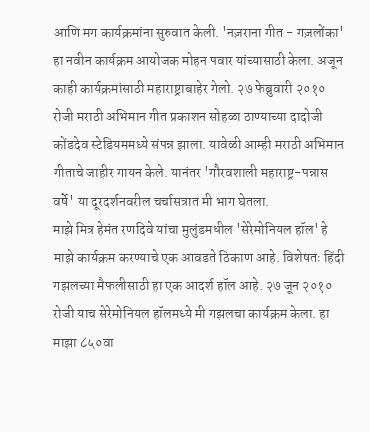आणि मग कार्यक्रमांना सुरुवात केली. 'नज़राना गीत - गज़लोंका' हा नवीन कार्यक्रम आयोजक मोहन पवार यांच्यासाठी केला. अजून काही कार्यक्रमांसाठी महाराष्ट्राबाहेर गेलो. २७ फेब्रुवारी २०१० रोजी मराठी अभिमान गीत प्रकाशन सोहळा ठाण्याच्या दादोजी कोंडदेव स्टेडियममध्ये संपन्न झाला. यावेळी आम्ही मराठी अभिमान गीताचे जाहीर गायन केले. यानंतर 'गौरवशाली महाराष्ट्र-पन्नास वर्षे' या दूरदर्शनवरील चर्चासत्रात मी भाग घेतला.
माझे मित्र हेमंत रणदिवे यांचा मुलुंडमधील 'सेरेमोनियल हॉल' हे माझे कार्यक्रम करण्याचे एक आवडते ठिकाण आहे. विशेषतः हिंदी गझलच्या मैफलीसाठी हा एक आदर्श हॉल आहे. २७ जून २०१० रोजी याच सेरेमोनियल हॉलमध्ये मी गझलचा कार्यक्रम केला. हा माझा ८५०वा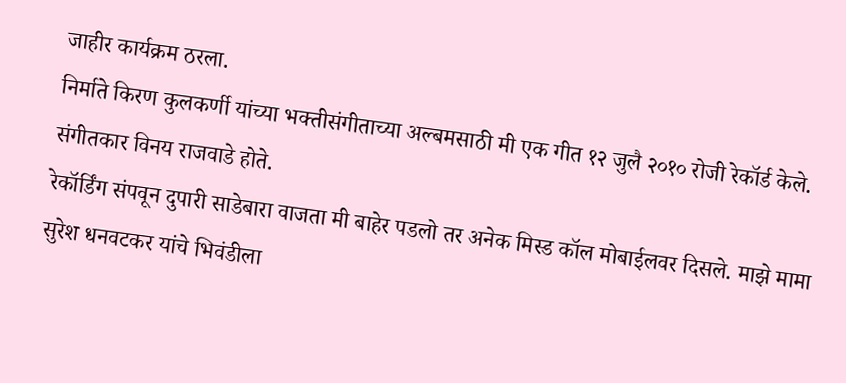जाहीर कार्यक्रम ठरला.
निर्माते किरण कुलकर्णी यांच्या भक्तीसंगीताच्या अल्बमसाठी मी एक गीत १२ जुलै २०१० रोजी रेकॉर्ड केले. संगीतकार विनय राजवाडे होते.
रेकॉर्डिंग संपवून दुपारी साडेबारा वाजता मी बाहेर पडलो तर अनेक मिस्ड कॉल मोबाईलवर दिसले. माझे मामा सुरेश धनवटकर यांचे भिवंडीला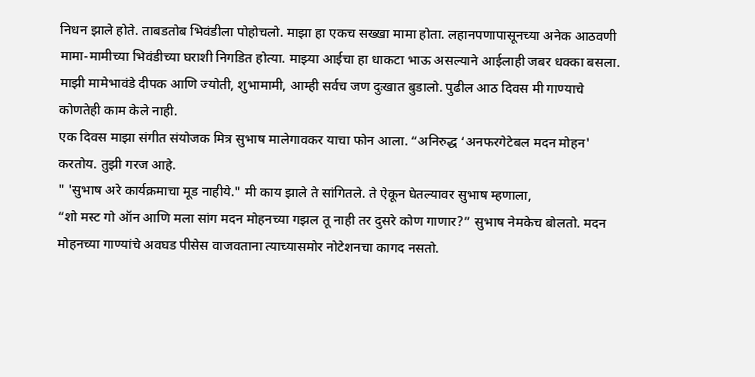निधन झाले होते. ताबडतोब भिवंडीला पोहोचलो. माझा हा एकच सख्खा मामा होता. लहानपणापासूनच्या अनेक आठवणी मामा-मामीच्या भिवंडीच्या घराशी निगडित होत्या. माझ्या आईचा हा धाकटा भाऊ असल्याने आईलाही जबर धक्का बसला. माझी मामेभावंडे दीपक आणि ज्योती, शुभामामी, आम्ही सर्वच जण दुःखात बुडालो. पुढील आठ दिवस मी गाण्याचे कोणतेही काम केले नाही.
एक दिवस माझा संगीत संयोजक मित्र सुभाष मालेगावकर याचा फोन आला. “अनिरुद्ध ‘अनफरगेटेबल मदन मोहन' करतोय. तुझी गरज आहे.
" 'सुभाष अरे कार्यक्रमाचा मूड नाहीये." मी काय झाले ते सांगितले. ते ऐकून घेतल्यावर सुभाष म्हणाला,
“शो मस्ट गो ऑन आणि मला सांग मदन मोहनच्या गझल तू नाही तर दुसरे कोण गाणार?” सुभाष नेमकेच बोलतो. मदन मोहनच्या गाण्यांचे अवघड पीसेस वाजवताना त्याच्यासमोर नोटेशनचा कागद नसतो.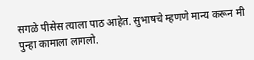सगळे पीसेस त्याला पाठ आहेत. सुभाषचे म्हणणे मान्य करून मी पुन्हा कामाला लागलो.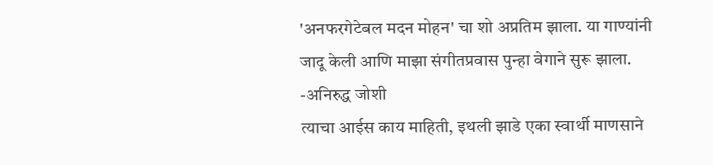'अनफरगेटेबल मदन मोहन' चा शो अप्रतिम झाला. या गाण्यांनी जादू केली आणि माझा संगीतप्रवास पुन्हा वेगाने सुरू झाला.
-अनिरुद्ध जोशी
त्याचा आईस काय माहिती, इथली झाडे एका स्वार्थी माणसाने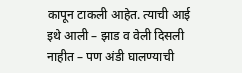कापून टाकली आहेत. त्याची आई इथे आली – झाड व वेली दिसली नाहीत – पण अंडी घालण्याची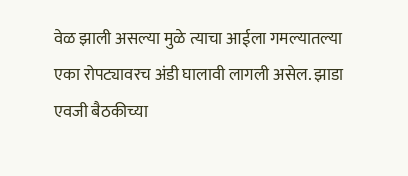वेळ झाली असल्या मुळे त्याचा आईला गमल्यातल्या एका रोपट्यावरच अंडी घालावी लागली असेल. झाडा एवजी बैठकीच्या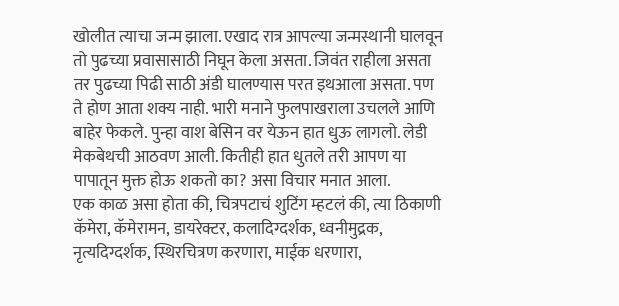खोलीत त्याचा जन्म झाला. एखाद रात्र आपल्या जन्मस्थानी घालवून तो पुढच्या प्रवासासाठी निघून केला असता. जिवंत राहीला असता तर पुढच्या पिढी साठी अंडी घालण्यास परत इथआला असता. पण ते होण आता शक्य नाही. भारी मनाने फुलपाखराला उचलले आणि बाहेर फेकले. पुन्हा वाश बेसिन वर येऊन हात धुऊ लागलो. लेडी मेकबेथची आठवण आली. कितीही हात धुतले तरी आपण या पापातून मुक्त होऊ शकतो का? असा विचार मनात आला.
एक काळ असा होता की, चित्रपटाचं शुटिंग म्हटलं की, त्या ठिकाणी कॅमेरा, कॅमेरामन, डायरेक्टर, कलादिग्दर्शक, ध्वनीमुद्रक, नृत्यदिग्दर्शक, स्थिरचित्रण करणारा, माईक धरणारा,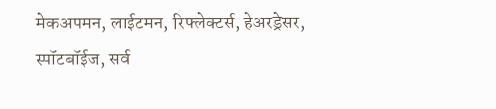मेकअपमन, लाईटमन, रिफ्लेक्टर्स, हेअरड्रेसर, स्पॉटबॉईज, सर्व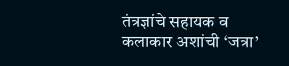तंत्रज्ञांचे सहायक व कलाकार अशांची ‘जत्रा’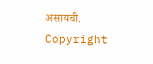असायची.
Copyright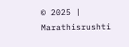© 2025 | Marathisrushti